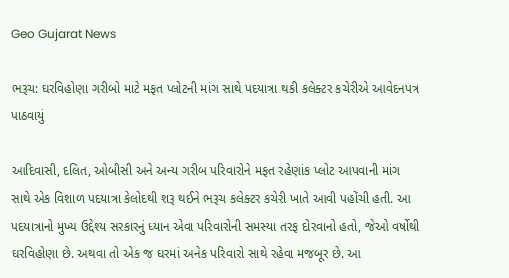Geo Gujarat News

ભરૂચ: ઘરવિહોણા ગરીબો માટે મફત પ્લોટની માંગ સાથે પદયાત્રા થકી કલેક્ટર કચેરીએ આવેદનપત્ર પાઠવાયું

આદિવાસી, દલિત, ઓબીસી અને અન્ય ગરીબ પરિવારોને મફત રહેણાંક પ્લોટ આપવાની માંગ સાથે એક વિશાળ પદયાત્રા કેલોદથી શરૂ થઈને ભરૂચ કલેક્ટર કચેરી ખાતે આવી પહોંચી હતી. આ પદયાત્રાનો મુખ્ય ઉદ્દેશ્ય સરકારનું ધ્યાન એવા પરિવારોની સમસ્યા તરફ દોરવાનો હતો, જેઓ વર્ષોથી ઘરવિહોણા છે. અથવા તો એક જ ઘરમાં અનેક પરિવારો સાથે રહેવા મજબૂર છે. આ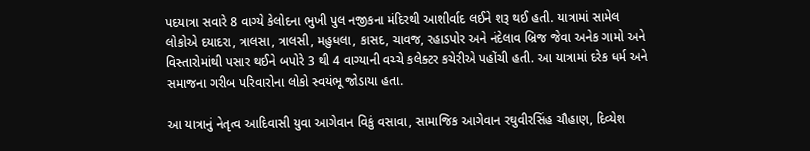પદયાત્રા સવારે 8 વાગ્યે કેલોદના ભુખી પુલ નજીકના મંદિરથી આશીર્વાદ લઈને શરૂ થઈ હતી. યાત્રામાં સામેલ લોકોએ દયાદરા, ત્રાલસા, ત્રાલસી, મહુધલા, કાસદ, ચાવજ, રહાડપોર અને નંદેલાવ બ્રિજ જેવા અનેક ગામો અને વિસ્તારોમાંથી પસાર થઈને બપોરે 3 થી 4 વાગ્યાની વચ્ચે કલેક્ટર કચેરીએ પહોંચી હતી. આ યાત્રામાં દરેક ધર્મ અને સમાજના ગરીબ પરિવારોના લોકો સ્વયંભૂ જોડાયા હતા.

આ યાત્રાનું નેતૃત્વ આદિવાસી યુવા આગેવાન વિકું વસાવા, સામાજિક આગેવાન રઘુવીરસિંહ ચૌહાણ, દિવ્યેશ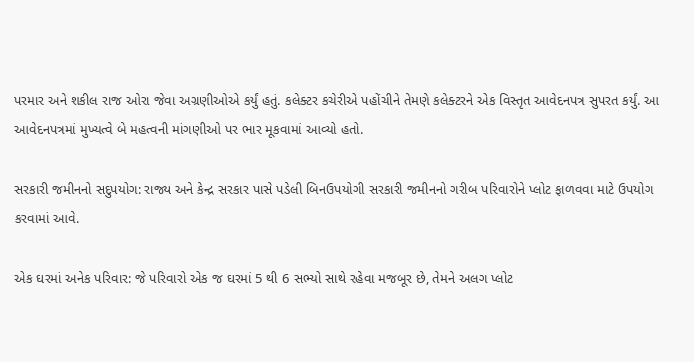પરમાર અને શકીલ રાજ ઓરા જેવા અગ્રણીઓએ કર્યું હતું. કલેક્ટર કચેરીએ પહોંચીને તેમણે કલેક્ટરને એક વિસ્તૃત આવેદનપત્ર સુપરત કર્યું. આ આવેદનપત્રમાં મુખ્યત્વે બે મહત્વની માંગણીઓ પર ભાર મૂકવામાં આવ્યો હતો.

સરકારી જમીનનો સદુપયોગ: રાજ્ય અને કેન્દ્ર સરકાર પાસે પડેલી બિનઉપયોગી સરકારી જમીનનો ગરીબ પરિવારોને પ્લોટ ફાળવવા માટે ઉપયોગ કરવામાં આવે.

એક ઘરમાં અનેક પરિવાર: જે પરિવારો એક જ ઘરમાં 5 થી 6 સભ્યો સાથે રહેવા મજબૂર છે, તેમને અલગ પ્લોટ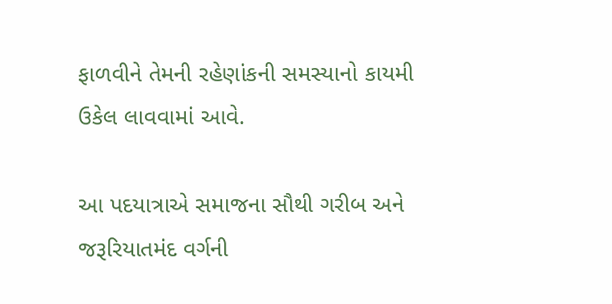ફાળવીને તેમની રહેણાંકની સમસ્યાનો કાયમી ઉકેલ લાવવામાં આવે.

આ પદયાત્રાએ સમાજના સૌથી ગરીબ અને જરૂરિયાતમંદ વર્ગની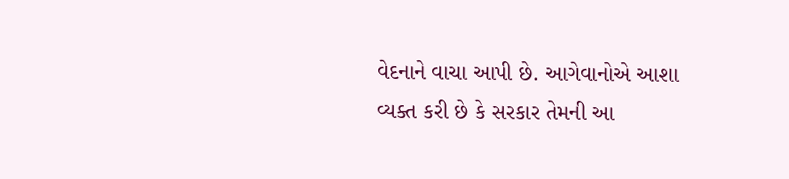વેદનાને વાચા આપી છે. આગેવાનોએ આશા વ્યક્ત કરી છે કે સરકાર તેમની આ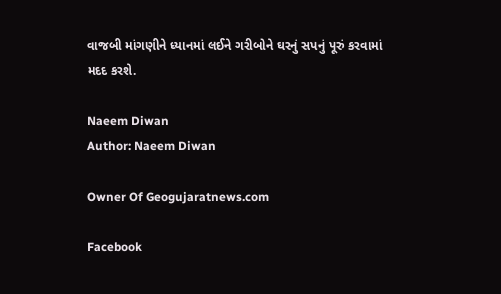વાજબી માંગણીને ધ્યાનમાં લઈને ગરીબોને ઘરનું સપનું પૂરું કરવામાં મદદ કરશે.

Naeem Diwan
Author: Naeem Diwan

Owner Of Geogujaratnews.com

Facebook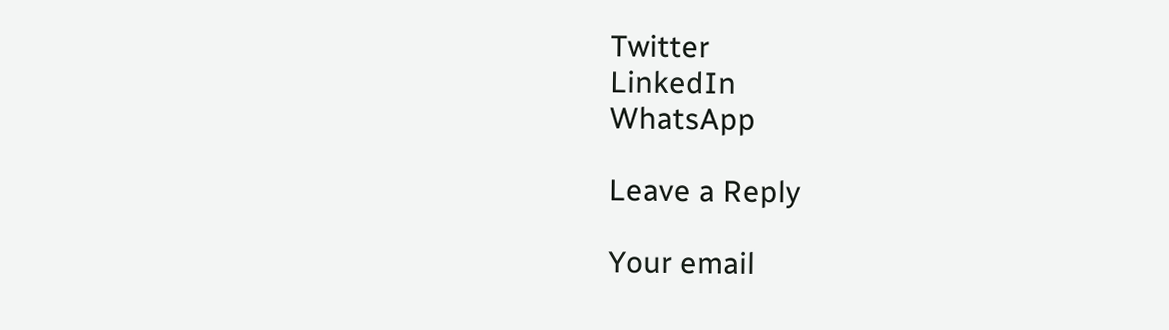Twitter
LinkedIn
WhatsApp

Leave a Reply

Your email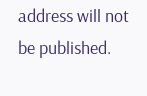address will not be published.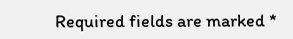Required fields are marked *